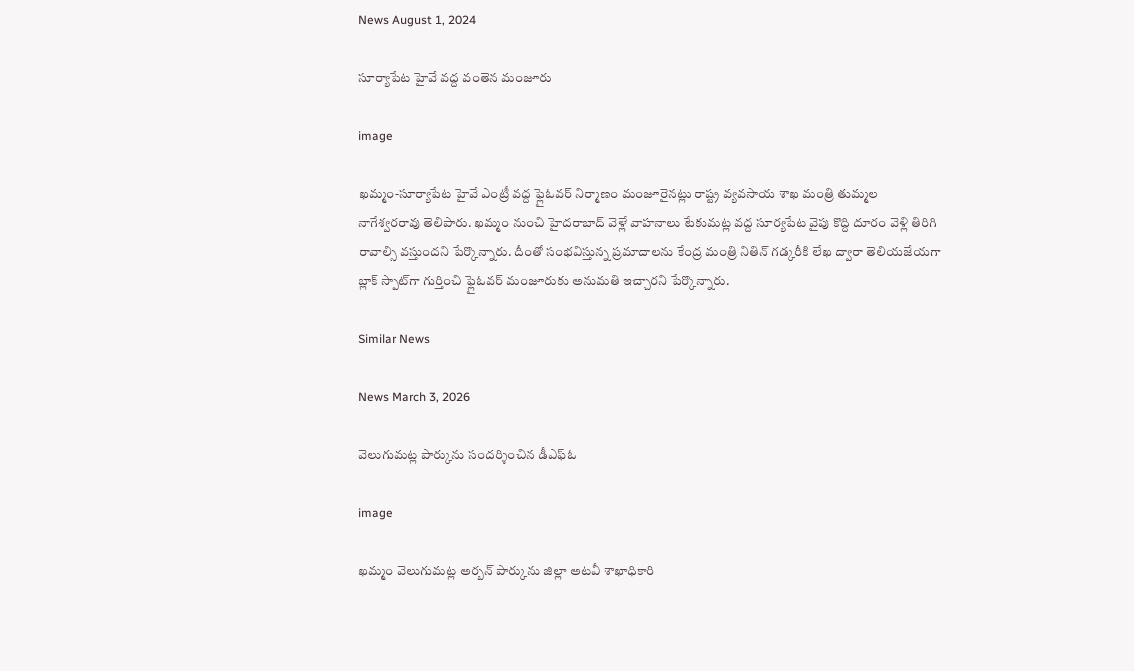News August 1, 2024

సూర్యాపేట హైవే వద్ద వంతెన మంజూరు

image

ఖమ్మం-సూర్యాపేట హైవే ఎంట్రీ వద్ద ఫ్లైఓవర్ నిర్మాణం మంజూరైనట్లు రాష్ట్ర వ్యవసాయ శాఖ మంత్రి తుమ్మల నాగేశ్వరరావు తెలిపారు. ఖమ్మం నుంచి హైదరాబాద్ వెళ్లే వాహనాలు టేకుమట్ల వద్ద సూర్యపేట వైపు కొద్ది దూరం వెళ్లి తిరిగి రావాల్సి వస్తుందని పేర్కొన్నారు. దీంతో సంభవిస్తున్న ప్రమాదాలను కేంద్ర మంత్రి నితిన్ గడ్కరీకి లేఖ ద్వారా తెలియజేయగా బ్లాక్ స్పాట్‌గా గుర్తించి ఫ్లైఓవర్ మంజూరుకు అనుమతి ఇచ్చారని పేర్కొన్నారు.

Similar News

News March 3, 2026

వెలుగుమట్ల పార్కును సందర్శించిన డీఎఫ్ఓ

image

ఖమ్మం వెలుగుమట్ల అర్బన్ పార్కును జిల్లా అటవీ శాఖాధికారి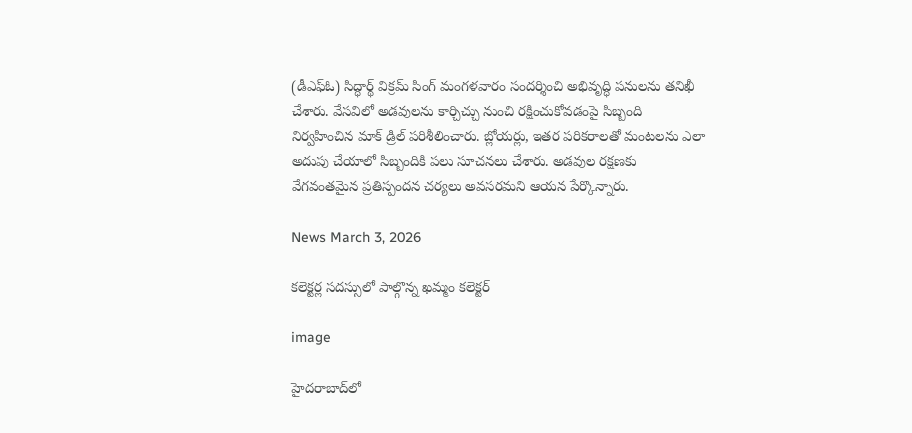(డీఎఫ్ఓ) సిద్ధార్థ్ విక్రమ్ సింగ్ మంగళవారం సందర్శించి అభివృద్ధి పనులను తనిఖీ చేశారు. వేసవిలో అడవులను కార్చిచ్చు నుంచి రక్షించుకోవడంపై సిబ్బంది నిర్వహించిన మాక్ డ్రిల్ పరిశీలించారు. బ్లోయర్లు, ఇతర పరికరాలతో మంటలను ఎలా అదుపు చేయాలో సిబ్బందికి పలు సూచనలు చేశారు. అడవుల రక్షణకు వేగవంతమైన ప్రతిస్పందన చర్యలు అవసరమని ఆయన పేర్కొన్నారు.

News March 3, 2026

కలెక్టర్ల సదస్సులో పాల్గొన్న ఖమ్మం కలెక్టర్

image

హైదరాబాద్‌లో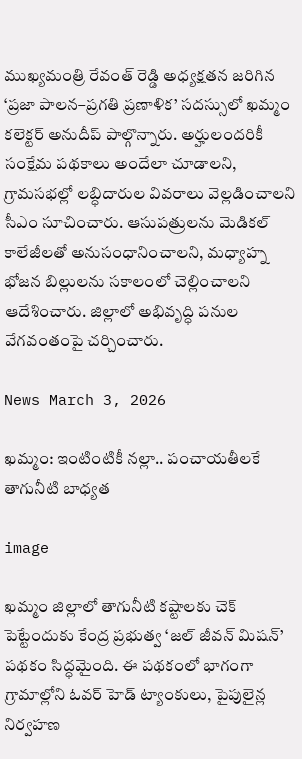ముఖ్యమంత్రి రేవంత్ రెడ్డి అధ్యక్షతన జరిగిన ‘ప్రజా పాలన–ప్రగతి ప్రణాళిక’ సదస్సులో ఖమ్మం కలెక్టర్ అనుదీప్ పాల్గొన్నారు. అర్హులందరికీ సంక్షేమ పథకాలు అందేలా చూడాలని, గ్రామసభల్లో లబ్ధిదారుల వివరాలు వెల్లడించాలని సీఎం సూచించారు. ఆసుపత్రులను మెడికల్ కాలేజీలతో అనుసంధానించాలని, మధ్యాహ్న భోజన బిల్లులను సకాలంలో చెల్లించాలని ఆదేశించారు. జిల్లాలో అభివృద్ధి పనుల వేగవంతంపై చర్చించారు.

News March 3, 2026

ఖమ్మం: ఇంటింటికీ నల్లా.. పంచాయతీలకే తాగునీటి బాధ్యత

image

ఖమ్మం జిల్లాలో తాగునీటి కష్టాలకు చెక్‌ పెట్టేందుకు కేంద్ర ప్రభుత్వ ‘జల్‌ జీవన్‌ మిషన్‌’ పథకం సిద్ధమైంది. ఈ పథకంలో భాగంగా గ్రామాల్లోని ఓవర్‌ హెడ్‌ ట్యాంకులు, పైపులైన్ల నిర్వహణ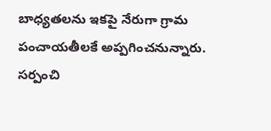బాధ్యతలను ఇకపై నేరుగా గ్రామ పంచాయతీలకే అప్పగించనున్నారు. సర్పంచి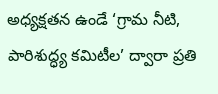అధ్యక్షతన ఉండే ‘గ్రామ నీటి, పారిశుద్ధ్య కమిటీల’ ద్వారా ప్రతి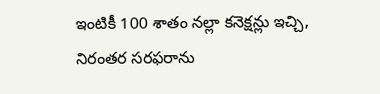ఇంటికీ 100 శాతం నల్లా కనెక్షన్లు ఇచ్చి, నిరంతర సరఫరాను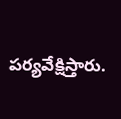పర్యవేక్షిస్తారు.